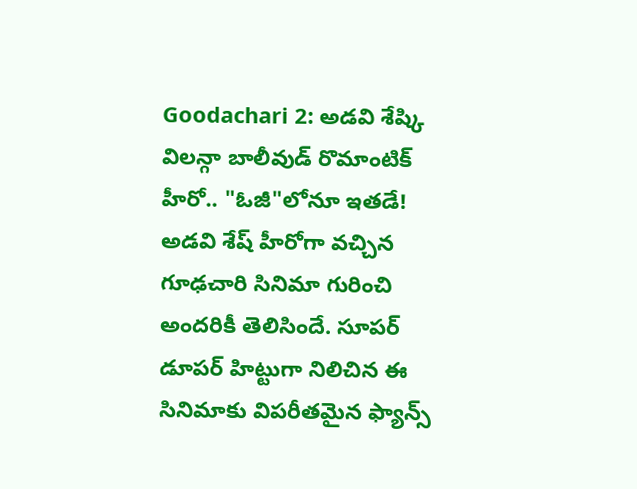Goodachari 2: అడవి శేష్కి విలన్గా బాలీవుడ్ రొమాంటిక్ హీరో.. "ఓజీ"లోనూ ఇతడే!
అడవి శేష్ హీరోగా వచ్చిన గూఢచారి సినిమా గురించి అందరికీ తెలిసిందే. సూపర్ డూపర్ హిట్టుగా నిలిచిన ఈ సినిమాకు విపరీతమైన ఫ్యాన్స్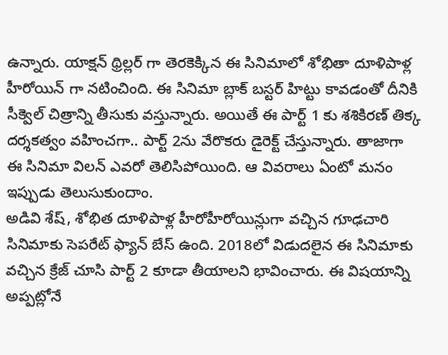ఉన్నారు. యాక్షన్ థ్రిల్లర్ గా తెరకెక్కిన ఈ సినిమాలో శోభితా దూళిపాళ్ల హీరోయిన్ గా నటించింది. ఈ సినిమా బ్లాక్ బస్టర్ హిట్టు కావడంతో దీనికి సీక్వెల్ చిత్రాన్ని తీసుకు వస్తున్నారు. అయితే ఈ పార్ట్ 1 కు శశికిరణ్ తిక్క దర్శకత్వం వహించగా.. పార్ట్ 2ను వేరొకరు డైరెక్ట్ చేస్తున్నారు. తాజాగా ఈ సినిమా విలన్ ఎవరో తెలిసిపోయింది. ఆ వివరాలు ఏంటో మనం ఇప్పుడు తెలుసుకుందాం.
అడివి శేష్, శోభిత దూళిపాళ్ల హీరోహీరోయిన్లుగా వచ్చిన గూఢచారి సినిమాకు సెపరేట్ ఫ్యాన్ బేస్ ఉంది. 2018లో విడుదలైన ఈ సినిమాకు వచ్చిన క్రేజ్ చూసి పార్ట్ 2 కూడా తీయాలని భావించారు. ఈ విషయాన్ని అప్పట్లోనే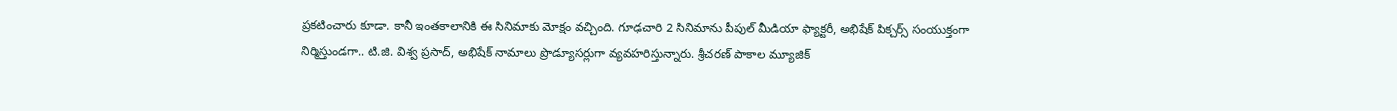ప్రకటించారు కూడా. కానీ ఇంతకాలానికి ఈ సినిమాకు మోక్షం వచ్చింది. గూఢచారి 2 సినిమాను పీపుల్ మీడియా ఫ్యాక్టరీ, అభిషేక్ పిక్చర్స్ సంయుక్తంగా నిర్మిస్తుండగా.. టి.జి. విశ్వ ప్రసాద్, అభిషేక్ నామాలు ప్రొడ్యూసర్లుగా వ్యవహరిస్తున్నారు. శ్రీచరణ్ పాకాల మ్యూజిక్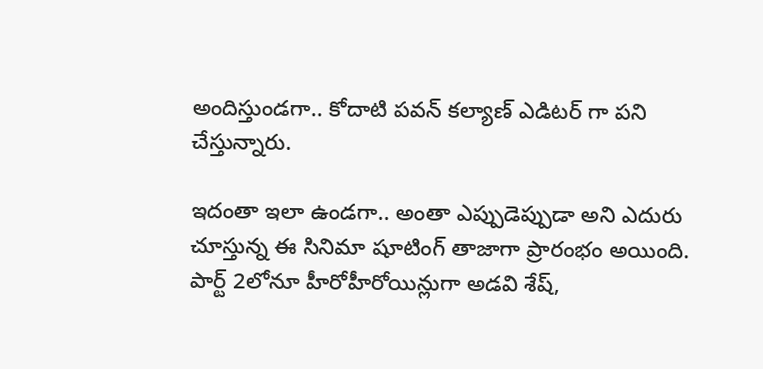అందిస్తుండగా.. కోదాటి పవన్ కల్యాణ్ ఎడిటర్ గా పని చేస్తున్నారు.

ఇదంతా ఇలా ఉండగా.. అంతా ఎప్పుడెప్పుడా అని ఎదురు చూస్తున్న ఈ సినిమా షూటింగ్ తాజాగా ప్రారంభం అయింది. పార్ట్ 2లోనూ హీరోహీరోయిన్లుగా అడవి శేష్,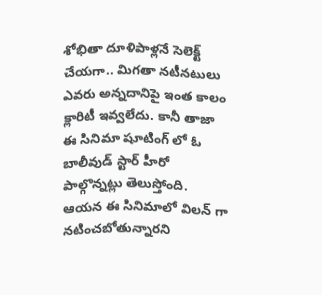శోభితా దూళిపాళ్లనే సెలెక్ట్ చేయగా.. మిగతా నటీనటులు ఎవరు అన్నదానిపై ఇంత కాలం క్లారిటీ ఇవ్వలేదు. కానీ తాజా ఈ సినిమా షూటింగ్ లో ఓ బాలీవుడ్ స్టార్ హీరో పాల్గొన్నట్లు తెలుస్తోంది. ఆయన ఈ సినిమాలో విలన్ గా నటించబోతున్నారని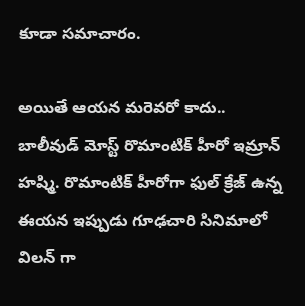కూడా సమాచారం.

అయితే ఆయన మరెవరో కాదు.. బాలీవుడ్ మోస్ట్ రొమాంటిక్ హీరో ఇమ్రాన్ హష్మి. రొమాంటిక్ హీరోగా ఫుల్ క్రేజ్ ఉన్న ఈయన ఇప్పుడు గూఢచారి సినిమాలో విలన్ గా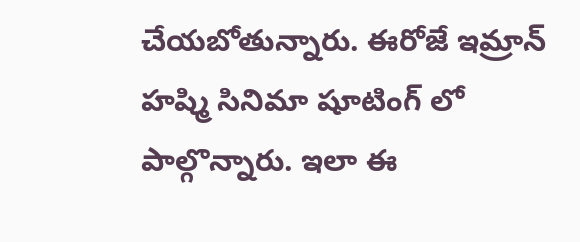చేయబోతున్నారు. ఈరోజే ఇమ్రాన్ హష్మి సినిమా షూటింగ్ లో పాల్గొన్నారు. ఇలా ఈ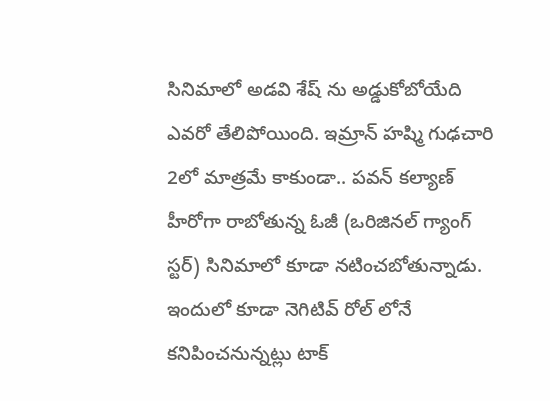సినిమాలో అడవి శేష్ ను అడ్డుకోబోయేది ఎవరో తేలిపోయింది. ఇమ్రాన్ హష్మి గుఢచారి 2లో మాత్రమే కాకుండా.. పవన్ కల్యాణ్ హీరోగా రాబోతున్న ఓజీ (ఒరిజినల్ గ్యాంగ్ స్టర్) సినిమాలో కూడా నటించబోతున్నాడు. ఇందులో కూడా నెగిటివ్ రోల్ లోనే కనిపించనున్నట్లు టాక్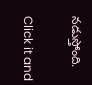నడుస్తోంది.


Click it and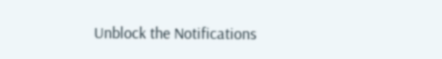Unblock the Notifications